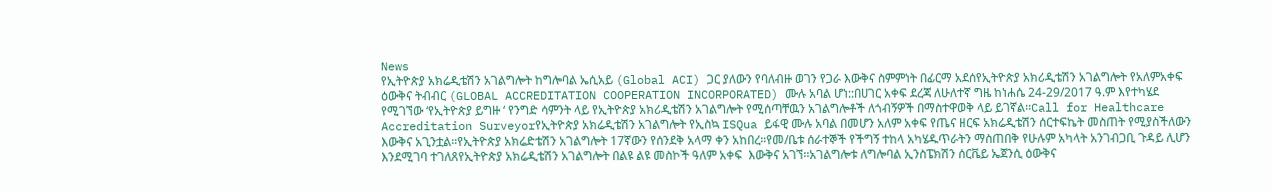News
የኢትዮጵያ አክሬዲቴሽን አገልግሎት ከግሎባል ኤሲአይ (Global ACI) ጋር ያለውን የባለብዙ ወገን የጋራ እውቅና ስምምነት በፊርማ አደሰየኢትዮጵያ አክሪዲቴሽን አገልግሎት የአለምአቀፍ ዕውቅና ትብብር (GLOBAL ACCREDITATION COOPERATION INCORPORATED) ሙሉ አባል ሆነ::በሀገር አቀፍ ደረጃ ለሁለተኛ ግዜ ከነሐሴ 24-29/2017 ዓ.ም እየተካሄደ የሚገኘው ‘የኢትዮጵያ ይግዙ ‘ የንግድ ሳምንት ላይ የኢትዮጵያ አክሪዲቴሽን አገልግሎት የሚሰጣቸዉን አገልግሎቶች ለጎብኝዎች በማስተዋወቅ ላይ ይገኛል፡፡Call for Healthcare Accreditation Surveyorየኢትዮጵያ አክሬዲቴሽን አገልግሎት የኢስኳ ISQua ይፋዊ ሙሉ አባል በመሆን አለም አቀፍ የጤና ዘርፍ አክሬዲቴሽን ሰርተፍኬት መስጠት የሚያስችለውን እውቅና አጊንቷል።የኢትዮጵያ አክሬድቴሽን አገልግሎት 17ኛውን የሰንደቅ አላማ ቀን አከበረ።የመ/ቤቱ ሰራተኞች የችግኝ ተከላ አካሄዱጥራትን ማስጠበቅ የሁሉም አካላት አንገብጋቢ ጉዳይ ሊሆን እንደሚገባ ተገለጸየኢትዮጵያ አክሬዲቴሽን አገልግሎት በልዩ ልዩ መስኮች ዓለም አቀፍ  እውቅና አገኘ፡፡አገልግሎቱ ለግሎባል ኢንስፔክሽን ሰርቬይ ኤጀንሲ ዕውቅና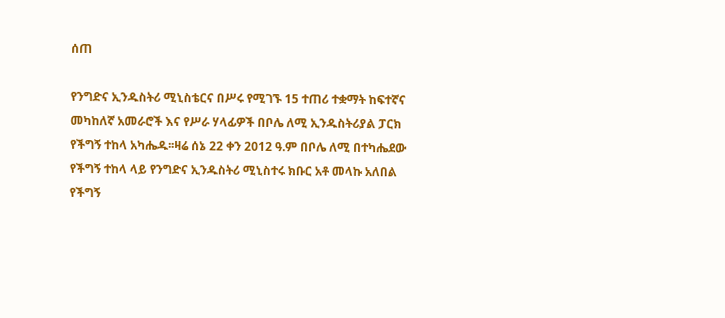ሰጠ

የንግድና ኢንዱስትሪ ሚኒስቴርና በሥሩ የሚገኙ 15 ተጠሪ ተቋማት ከፍተኛና መካከለኛ አመራሮች እና የሥራ ሃላፊዎች በቦሌ ለሚ ኢንዱስትሪያል ፓርክ የችግኝ ተከላ አካሔዱ፡፡ዛሬ ሰኔ 22 ቀን 2012 ዓ.ም በቦሌ ለሚ በተካሔደው የችግኝ ተከላ ላይ የንግድና ኢንዱስትሪ ሚኒስተሩ ክቡር አቶ መላኩ አለበል የችግኝ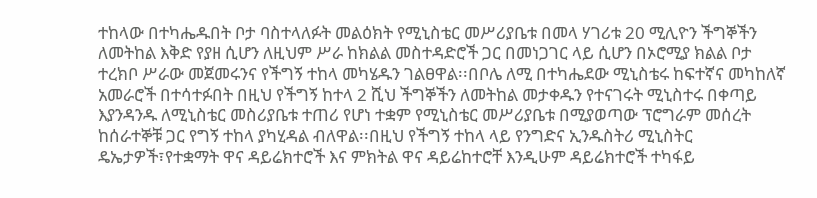ተከላው በተካሔዱበት ቦታ ባስተላለፉት መልዕክት የሚኒስቴር መሥሪያቤቱ በመላ ሃገሪቱ 20 ሚሊዮን ችግኞችን ለመትከል እቅድ የያዘ ሲሆን ለዚህም ሥራ ከክልል መስተዳድሮች ጋር በመነጋገር ላይ ሲሆን በኦሮሚያ ክልል ቦታ ተረክቦ ሥራው መጀመሩንና የችግኝ ተከላ መካሄዱን ገልፀዋል፡፡በቦሌ ለሚ በተካሔደው ሚኒስቴሩ ከፍተኛና መካከለኛ አመራሮች በተሳተፉበት በዚህ የችግኝ ከተላ 2 ሺህ ችግኞችን ለመትከል መታቀዱን የተናገሩት ሚኒስተሩ በቀጣይ እያንዳንዱ ለሚኒስቴር መስሪያቤቱ ተጠሪ የሆነ ተቋም የሚኒስቴር መሥሪያቤቱ በሚያወጣው ፕሮግራም መሰረት ከሰራተኞቹ ጋር የግኝ ተከላ ያካሂዳል ብለዋል፡፡በዚህ የችግኝ ተከላ ላይ የንግድና ኢንዱስትሪ ሚኒስትር ዴኤታዎች፣የተቋማት ዋና ዳይሬክተሮች እና ምክትል ዋና ዳይሬከተሮቸ እንዲሁም ዳይሬክተሮች ተካፋይ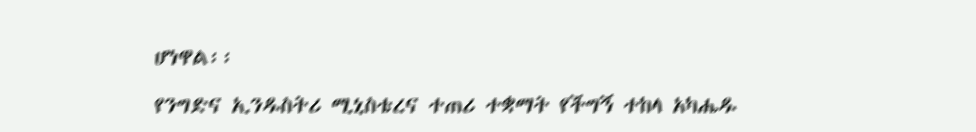ሆነዋል፡፡

የንግድና ኢንዱስትሪ ሚኒስቴረና ተጠሪ ተቋማት የችግኝ ተከላ አካሔዱ